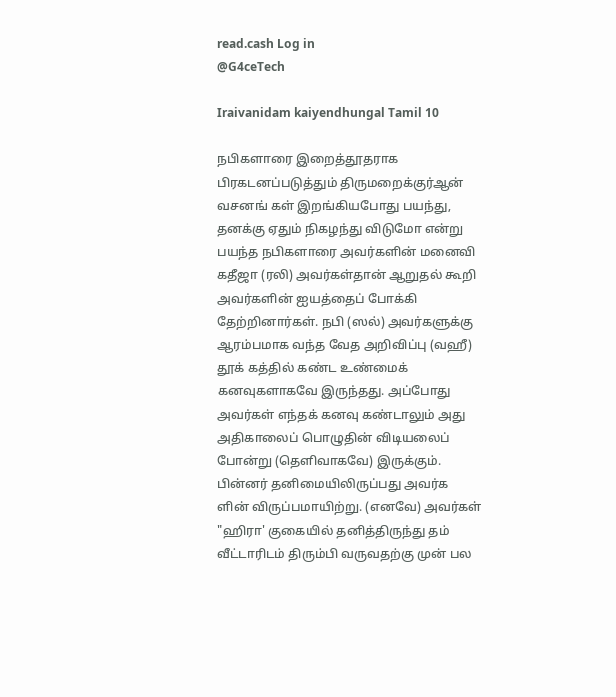read.cash Log in
@G4ceTech

Iraivanidam kaiyendhungal Tamil 10

நபிகளாரை இறைத்தூதராக பிரகடனப்படுத்தும் திருமறைக்குர்ஆன் வசனங் கள் இறங்கியபோது பயந்து, தனக்கு ஏதும் நிகழந்து விடுமோ என்று பயந்த நபிகளாரை அவர்களின் மனைவி கதீஜா (ரலி) அவர்கள்தான் ஆறுதல் கூறி அவர்களின் ஐயத்தைப் போக்கி தேற்றினார்கள். நபி (ஸல்) அவர்களுக்கு ஆரம்பமாக வந்த வேத அறிவிப்பு (வஹீ) தூக் கத்தில் கண்ட உண்மைக் கனவுகளாகவே இருந்தது. அப்போது அவர்கள் எந்தக் கனவு கண்டாலும் அது அதிகாலைப் பொழுதின் விடியலைப் போன்று (தெளிவாகவே) இருக்கும். பின்னர் தனிமையிலிருப்பது அவர்க ளின் விருப்பமாயிற்று. (எனவே) அவர்கள் "ஹிரா' குகையில் தனித்திருந்து தம் வீட்டாரிடம் திரும்பி வருவதற்கு முன் பல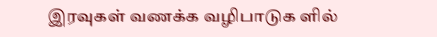இரவுகள் வணக்க வழிபாடுக ளில்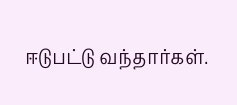ஈடுபட்டு வந்தார்கள்.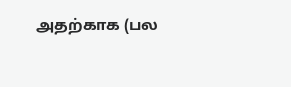அதற்காக (பல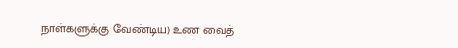நாள்களுக்கு வேண்டிய) உண வைத்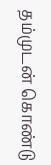தம்முடன் கொண்டு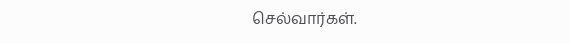செல்வார்கள்.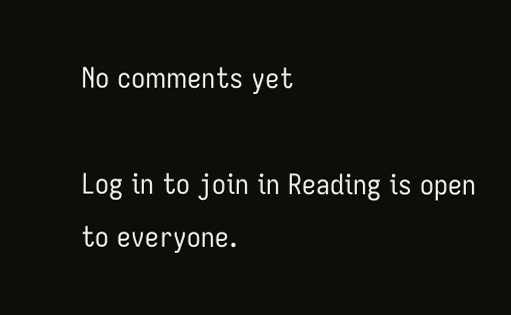No comments yet

Log in to join in Reading is open to everyone.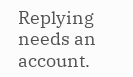Replying needs an account.